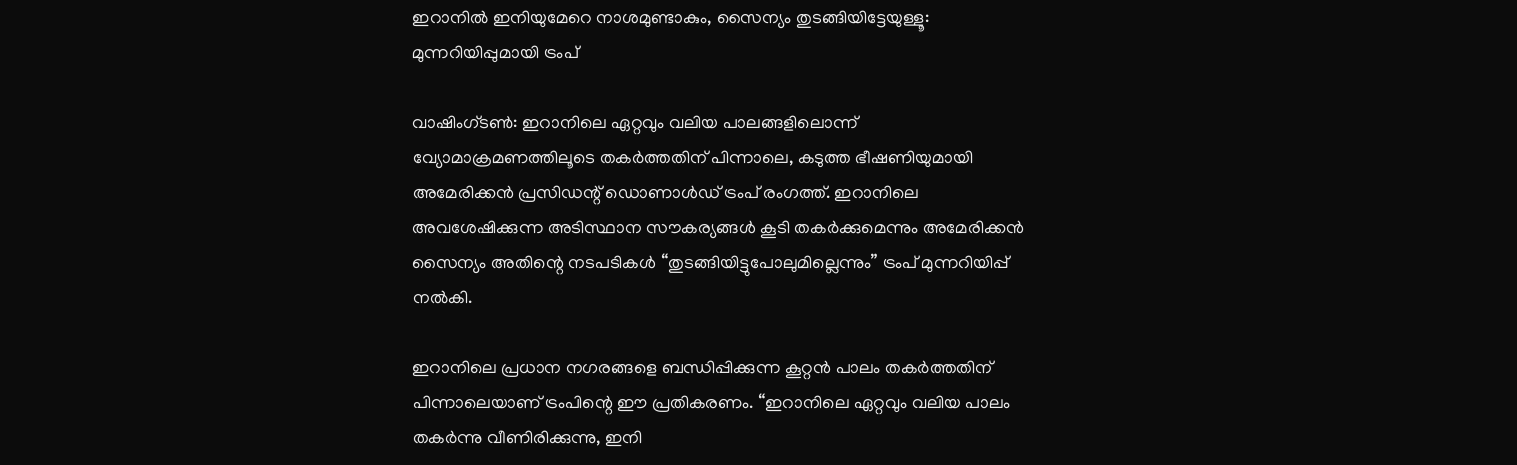ഇറാനിൽ ഇനിയുമേറെ നാശമുണ്ടാകും, സൈന്യം തുടങ്ങിയിട്ടേയുള്ളൂ: മുന്നറിയിപ്പുമായി ട്രംപ്

വാഷിംഗ്ടൺ: ഇറാനിലെ ഏറ്റവും വലിയ പാലങ്ങളിലൊന്ന് വ്യോമാക്രമണത്തിലൂടെ തകർത്തതിന് പിന്നാലെ, കടുത്ത ഭീഷണിയുമായി അമേരിക്കൻ പ്രസിഡന്റ് ഡൊണാൾഡ് ട്രംപ് രംഗത്ത്. ഇറാനിലെ അവശേഷിക്കുന്ന അടിസ്ഥാന സൗകര്യങ്ങൾ കൂടി തകർക്കുമെന്നും അമേരിക്കൻ സൈന്യം അതിന്റെ നടപടികൾ “തുടങ്ങിയിട്ടുപോലുമില്ലെന്നും” ട്രംപ് മുന്നറിയിപ്പ് നൽകി.

ഇറാനിലെ പ്രധാന നഗരങ്ങളെ ബന്ധിപ്പിക്കുന്ന കൂറ്റൻ പാലം തകർത്തതിന് പിന്നാലെയാണ് ട്രംപിന്റെ ഈ പ്രതികരണം. “ഇറാനിലെ ഏറ്റവും വലിയ പാലം തകർന്നു വീണിരിക്കുന്നു, ഇനി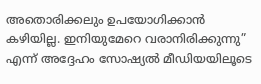അതൊരിക്കലും ഉപയോഗിക്കാൻ കഴിയില്ല. ഇനിയുമേറെ വരാനിരിക്കുന്നു” എന്ന് അദ്ദേഹം സോഷ്യൽ മീഡിയയിലൂടെ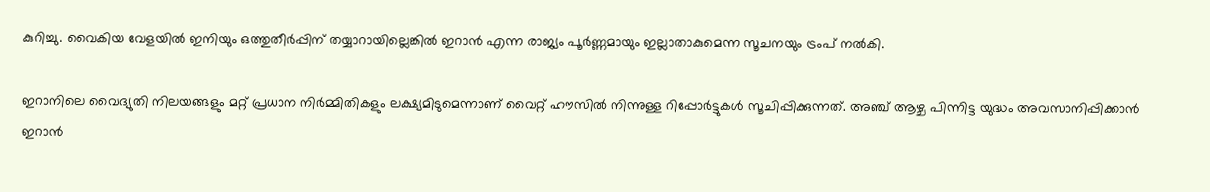കുറിച്ചു. വൈകിയ വേളയിൽ ഇനിയും ഒത്തുതീർപ്പിന് തയ്യാറായില്ലെങ്കിൽ ഇറാൻ എന്ന രാജ്യം പൂർണ്ണമായും ഇല്ലാതാകുമെന്ന സൂചനയും ട്രംപ് നൽകി.

ഇറാനിലെ വൈദ്യുതി നിലയങ്ങളും മറ്റ് പ്രധാന നിർമ്മിതികളും ലക്ഷ്യമിടുമെന്നാണ് വൈറ്റ് ഹൗസിൽ നിന്നുള്ള റിപ്പോർട്ടുകൾ സൂചിപ്പിക്കുന്നത്. അഞ്ച് ആഴ്ച പിന്നിട്ട യുദ്ധം അവസാനിപ്പിക്കാൻ ഇറാൻ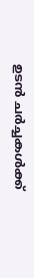ഉടൻ ചർച്ചകൾക്ക്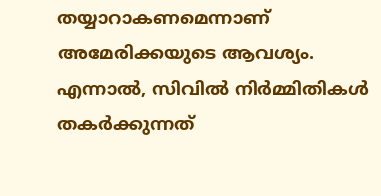തയ്യാറാകണമെന്നാണ് അമേരിക്കയുടെ ആവശ്യം. എന്നാൽ, സിവിൽ നിർമ്മിതികൾ തകർക്കുന്നത്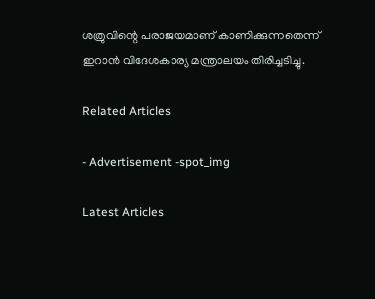ശത്രുവിന്റെ പരാജയമാണ് കാണിക്കുന്നതെന്ന് ഇറാൻ വിദേശകാര്യ മന്ത്രാലയം തിരിച്ചടിച്ചു.

Related Articles

- Advertisement -spot_img

Latest Articles